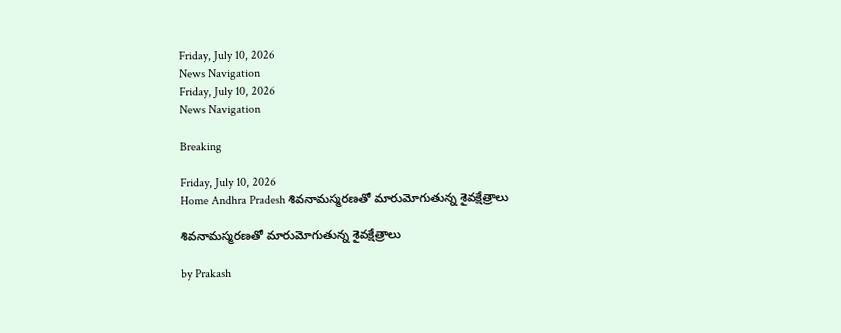Friday, July 10, 2026
News Navigation
Friday, July 10, 2026
News Navigation

Breaking

Friday, July 10, 2026
Home Andhra Pradesh శివనామస్మరణతో మారుమోగుతున్న శైవక్షేత్రాలు

శివనామస్మరణతో మారుమోగుతున్న శైవక్షేత్రాలు

by Prakash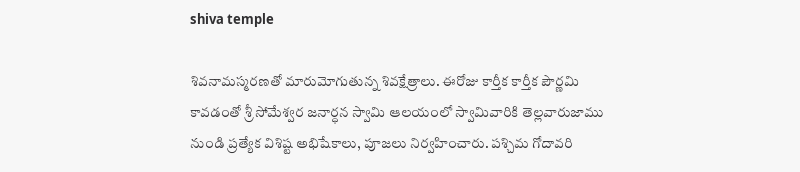shiva temple

శివనామస్మరణతో మారుమోగుతున్న శివక్షేత్రాలు. ఈరోజు కార్తీక కార్తీక పౌర్ణమి కావడంతో శ్రీ సోమేశ్వర జనార్ధన స్వామి ఆలయంలో స్వామివారికి తెల్లవారుజాము నుండి ప్రత్యేక విశిష్ట అభిషేకాలు, పూజలు నిర్వహించారు. పశ్చిమ గోదావరి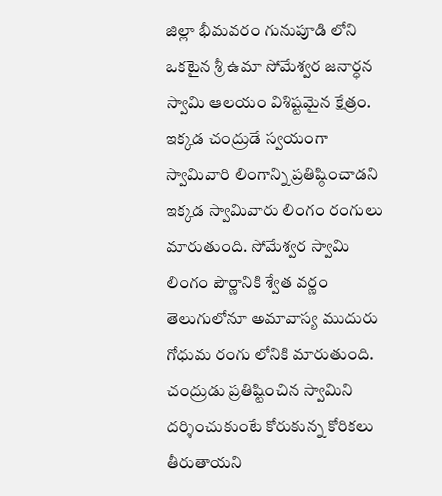జిల్లా భీమవరం గునుపూడి లోని ఒకటైన శ్రీ ఉమా సోమేశ్వర జనార్ధన స్వామి ఆలయం విశిష్టమైన క్షేత్రం. ఇక్కడ చంద్రుడే స్వయంగా స్వామివారి లింగాన్ని ప్రతిష్ఠించాడని ఇక్కడ స్వామివారు లింగం రంగులు మారుతుంది. సోమేశ్వర స్వామి లింగం పౌర్ణానికి శ్వేత వర్ణం తెలుగులోనూ అమావాస్య ముదురు గోధుమ రంగు లోనికి మారుతుంది. చంద్రుడు ప్రతిష్టించిన స్వామిని దర్శించుకుంటే కోరుకున్న కోరికలు తీరుతాయని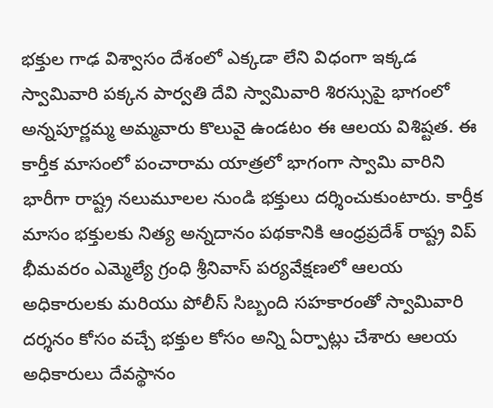భక్తుల గాఢ విశ్వాసం దేశంలో ఎక్కడా లేని విధంగా ఇక్కడ స్వామివారి పక్కన పార్వతి దేవి స్వామివారి శిరస్సుపై భాగంలో అన్నపూర్ణమ్మ అమ్మవారు కొలువై ఉండటం ఈ ఆలయ విశిష్టత. ఈ కార్తీక మాసంలో పంచారామ యాత్రలో భాగంగా స్వామి వారిని భారీగా రాష్ట్ర నలుమూలల నుండి భక్తులు దర్శించుకుంటారు. కార్తీక మాసం భక్తులకు నిత్య అన్నదానం పథకానికి ఆంధ్రప్రదేశ్ రాష్ట్ర విప్ భీమవరం ఎమ్మెల్యే గ్రంధి శ్రీనివాస్ పర్యవేక్షణలో ఆలయ అధికారులకు మరియు పోలీస్ సిబ్బంది సహకారంతో స్వామివారి దర్శనం కోసం వచ్చే భక్తుల కోసం అన్ని ఏర్పాట్లు చేశారు ఆలయ అధికారులు దేవస్థానం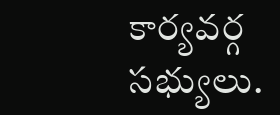కార్యవర్గ సభ్యులు.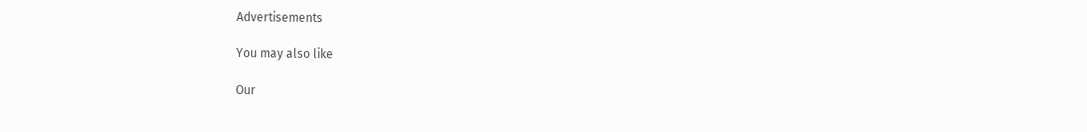Advertisements

You may also like

Our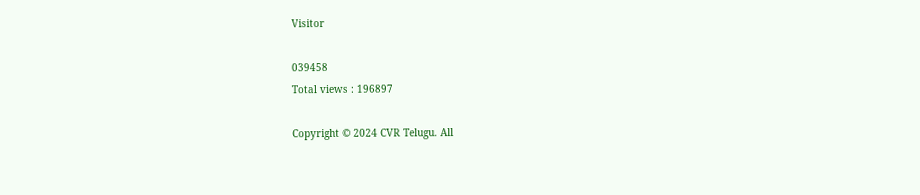Visitor

039458
Total views : 196897

Copyright © 2024 CVR Telugu. All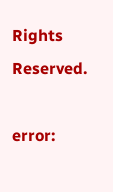Rights Reserved.

error: